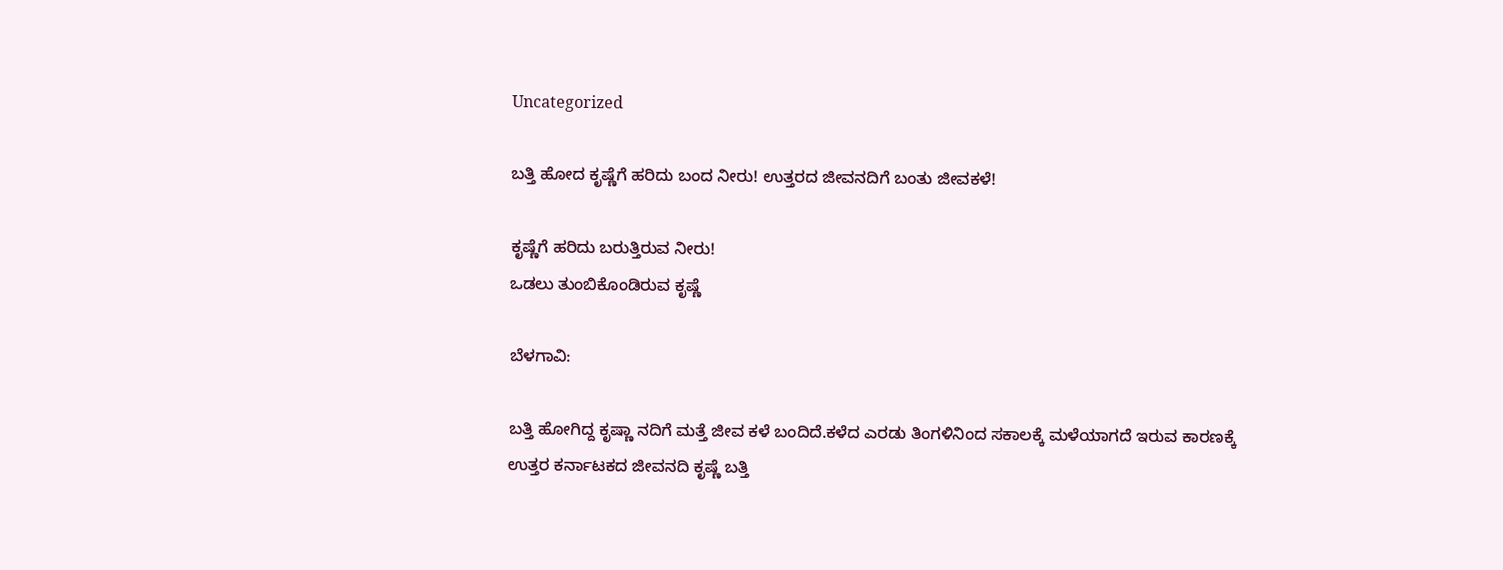Uncategorized

ಬತ್ತಿ ಹೋದ ಕೃಷ್ಣೆಗೆ ಹರಿದು ಬಂದ ನೀರು! ಉತ್ತರದ ಜೀವನದಿಗೆ ಬಂತು ಜೀವಕಳೆ!

ಕೃಷ್ಣೆಗೆ ಹರಿದು ಬರುತ್ತಿರುವ ನೀರು!
ಒಡಲು ತುಂಬಿಕೊಂಡಿರುವ ಕೃಷ್ಣೆ

ಬೆಳಗಾವಿ:

ಬತ್ತಿ ಹೋಗಿದ್ದ ಕೃಷ್ಣಾ ನದಿಗೆ ಮತ್ತೆ ಜೀವ ಕಳೆ ಬಂದಿದೆ.ಕಳೆದ ಎರಡು ತಿಂಗಳಿನಿಂದ ಸಕಾಲಕ್ಕೆ ಮಳೆಯಾಗದೆ ಇರುವ ಕಾರಣಕ್ಕೆ ಉತ್ತರ ಕರ್ನಾಟಕದ ಜೀವನದಿ ಕೃಷ್ಣೆ ಬತ್ತಿ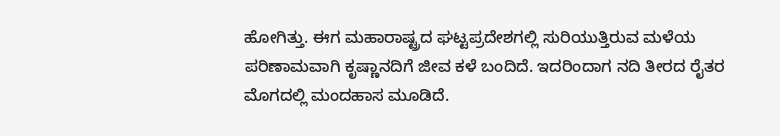ಹೋಗಿತ್ತು. ಈಗ ಮಹಾರಾಷ್ಟ್ರದ ಘಟ್ಟಪ್ರದೇಶಗಲ್ಲಿ ಸುರಿಯುತ್ತಿರುವ ಮಳೆಯ ಪರಿಣಾಮವಾಗಿ ಕೃಷ್ಣಾನದಿಗೆ ಜೀವ ಕಳೆ ಬಂದಿದೆ. ಇದರಿಂದಾಗ ನದಿ ತೀರದ ರೈತರ ಮೊಗದಲ್ಲಿ ಮಂದಹಾಸ ಮೂಡಿದೆ.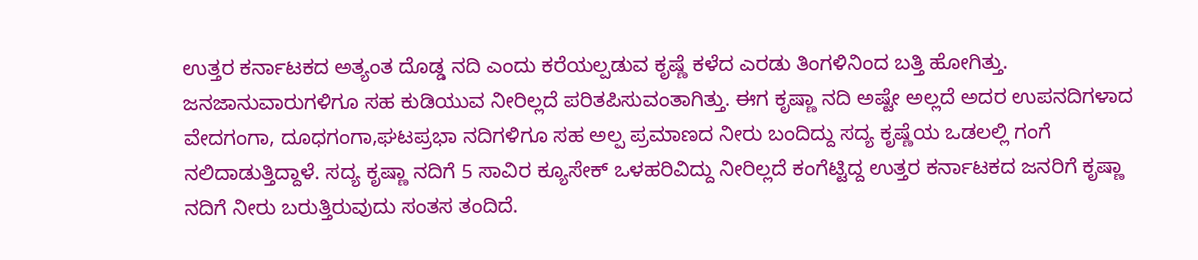ಉತ್ತರ ಕರ್ನಾಟಕದ ಅತ್ಯಂತ ದೊಡ್ಡ ನದಿ ಎಂದು ಕರೆಯಲ್ಪಡುವ ಕೃಷ್ಣೆ ಕಳೆದ ಎರಡು ತಿಂಗಳಿನಿಂದ ಬತ್ತಿ ಹೋಗಿತ್ತು. ಜನಜಾನುವಾರುಗಳಿಗೂ ಸಹ ಕುಡಿಯುವ ನೀರಿಲ್ಲದೆ ಪರಿತಪಿಸುವಂತಾಗಿತ್ತು. ಈಗ ಕೃಷ್ಣಾ ನದಿ ಅಷ್ಟೇ ಅಲ್ಲದೆ ಅದರ ಉಪನದಿಗಳಾದ ವೇದಗಂಗಾ, ದೂಧಗಂಗಾ,ಘಟಪ್ರಭಾ ನದಿಗಳಿಗೂ ಸಹ ಅಲ್ಪ ಪ್ರಮಾಣದ ನೀರು ಬಂದಿದ್ದು ಸದ್ಯ ಕೃಷ್ಣೆಯ ಒಡಲಲ್ಲಿ ಗಂಗೆ ನಲಿದಾಡುತ್ತಿದ್ದಾಳೆ. ಸದ್ಯ ಕೃಷ್ಣಾ ನದಿಗೆ 5 ಸಾವಿರ ಕ್ಯೂಸೇಕ್ ಒಳಹರಿವಿದ್ದು ನೀರಿಲ್ಲದೆ ಕಂಗೆಟ್ಟಿದ್ದ ಉತ್ತರ ಕರ್ನಾಟಕದ ಜನರಿಗೆ ಕೃಷ್ಣಾ ನದಿಗೆ ನೀರು ಬರುತ್ತಿರುವುದು ಸಂತಸ ತಂದಿದೆ.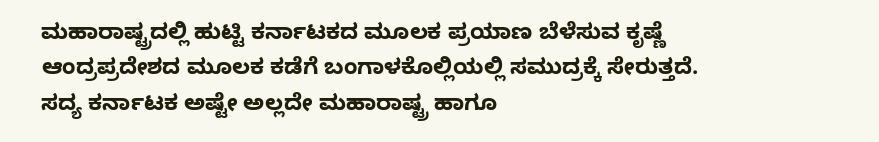ಮಹಾರಾಷ್ಟ್ರದಲ್ಲಿ ಹುಟ್ಟಿ ಕರ್ನಾಟಕದ ಮೂಲಕ ಪ್ರಯಾಣ ಬೆಳೆಸುವ ಕೃಷ್ಣೆ ಆಂದ್ರಪ್ರದೇಶದ ಮೂಲಕ ಕಡೆಗೆ ಬಂಗಾಳಕೊಲ್ಲಿಯಲ್ಲಿ ಸಮುದ್ರಕ್ಕೆ ಸೇರುತ್ತದೆ. ಸದ್ಯ ಕರ್ನಾಟಕ ಅಷ್ಟೇ ಅಲ್ಲದೇ ಮಹಾರಾಷ್ಟ್ರ ಹಾಗೂ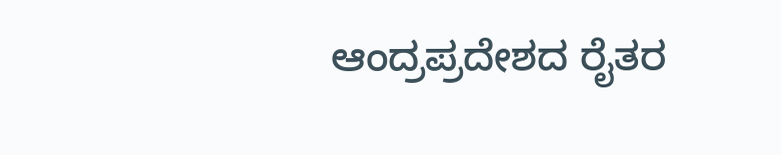ಆಂದ್ರಪ್ರದೇಶದ ರೈತರ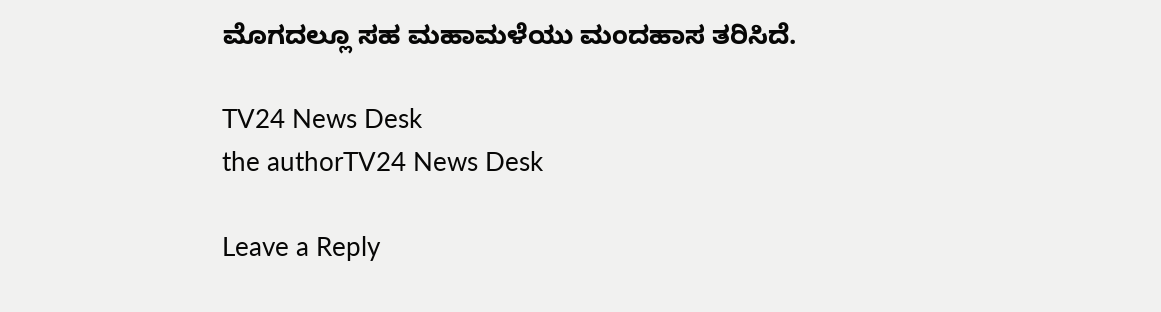ಮೊಗದಲ್ಲೂ ಸಹ ಮಹಾಮಳೆಯು ಮಂದಹಾಸ ತರಿಸಿದೆ.

TV24 News Desk
the authorTV24 News Desk

Leave a Reply